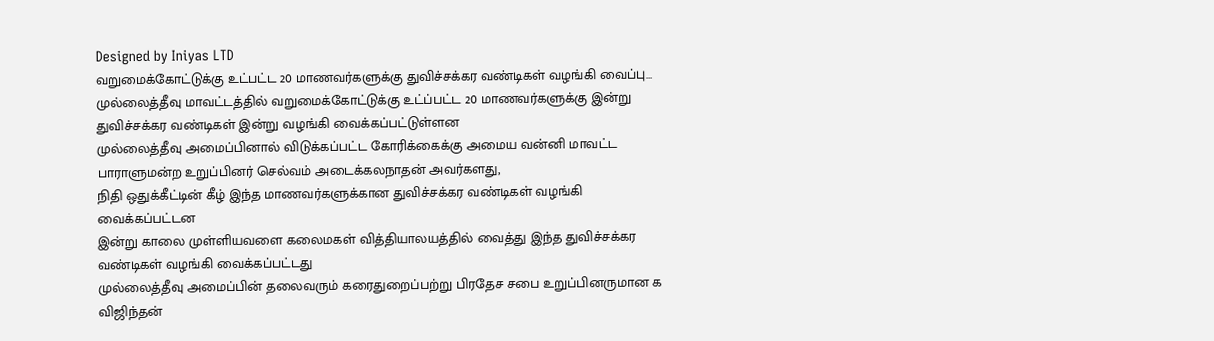Designed by Iniyas LTD
வறுமைக்கோட்டுக்கு உட்பட்ட 20 மாணவர்களுக்கு துவிச்சக்கர வண்டிகள் வழங்கி வைப்பு…
முல்லைத்தீவு மாவட்டத்தில் வறுமைக்கோட்டுக்கு உட்ப்பட்ட 20 மாணவர்களுக்கு இன்று துவிச்சக்கர வண்டிகள் இன்று வழங்கி வைக்கப்பட்டுள்ளன
முல்லைத்தீவு அமைப்பினால் விடுக்கப்பட்ட கோரிக்கைக்கு அமைய வன்னி மாவட்ட பாராளுமன்ற உறுப்பினர் செல்வம் அடைக்கலநாதன் அவர்களது,
நிதி ஒதுக்கீட்டின் கீழ் இந்த மாணவர்களுக்கான துவிச்சக்கர வண்டிகள் வழங்கி வைக்கப்பட்டன
இன்று காலை முள்ளியவளை கலைமகள் வித்தியாலயத்தில் வைத்து இந்த துவிச்சக்கர வண்டிகள் வழங்கி வைக்கப்பட்டது
முல்லைத்தீவு அமைப்பின் தலைவரும் கரைதுறைப்பற்று பிரதேச சபை உறுப்பினருமான க விஜிந்தன்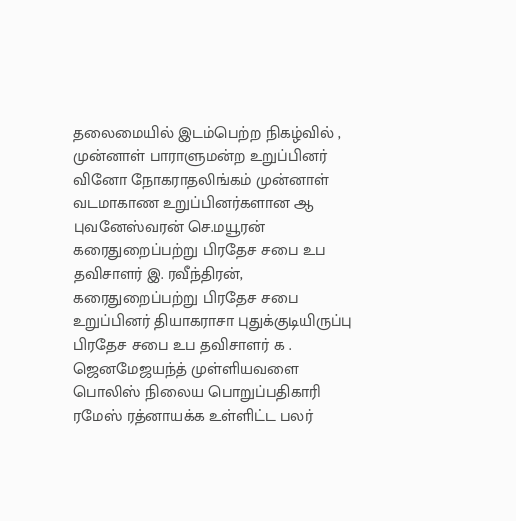தலைமையில் இடம்பெற்ற நிகழ்வில் ,
முன்னாள் பாராளுமன்ற உறுப்பினர் வினோ நோகராதலிங்கம் முன்னாள் வடமாகாண உறுப்பினர்களான ஆ புவனேஸ்வரன் செ.மயூரன் கரைதுறைப்பற்று பிரதேச சபை உப தவிசாளர் இ. ரவீந்திரன்,
கரைதுறைப்பற்று பிரதேச சபை உறுப்பினர் தியாகராசா புதுக்குடியிருப்பு பிரதேச சபை உப தவிசாளர் க . ஜெனமேஜயந்த் முள்ளியவளை பொலிஸ் நிலைய பொறுப்பதிகாரி ரமேஸ் ரத்னாயக்க உள்ளிட்ட பலர்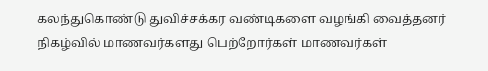கலந்துகொண்டு துவிச்சக்கர வண்டிகளை வழங்கி வைத்தனர்
நிகழ்வில் மாணவர்களது பெற்றோர்கள் மாணவர்கள்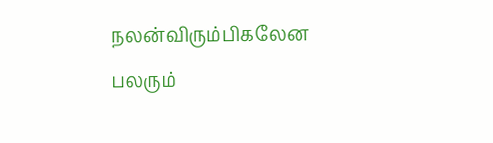நலன்விரும்பிகலேன பலரும்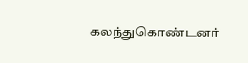கலந்துகொண்டனர்